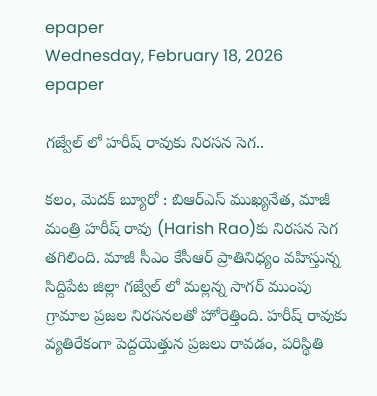epaper
Wednesday, February 18, 2026
epaper

గజ్వేల్ లో హరీష్ రావుకు నిరసన సెగ..

కలం, మెదక్ బ్యూరో : బిఆర్ఎస్ ముఖ్యనేత, మాజీ మంత్రి హరీష్ రావు (Harish Rao)కు నిరసన సెగ తగిలింది. మాజీ సీఎం కేసీఆర్ ప్రాతినిధ్యం వహిస్తున్న సిద్దిపేట జిల్లా గజ్వేల్ లో మల్లన్న సాగర్ ముంపు గ్రామాల ప్రజల నిరసనలతో హోరెత్తింది. హరీష్ రావుకు వ్యతిరేకంగా పెద్దయెత్తున ప్రజలు రావడం, పరిస్థితి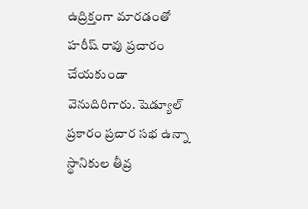ఉద్రిక్తంగా మారడంతో హరీష్ రావు ప్రచారం చేయకుండా వెనుదిరిగారు. షెడ్యూల్ ప్రకారం ప్రచార సభ ఉన్నా స్థానికుల తీవ్ర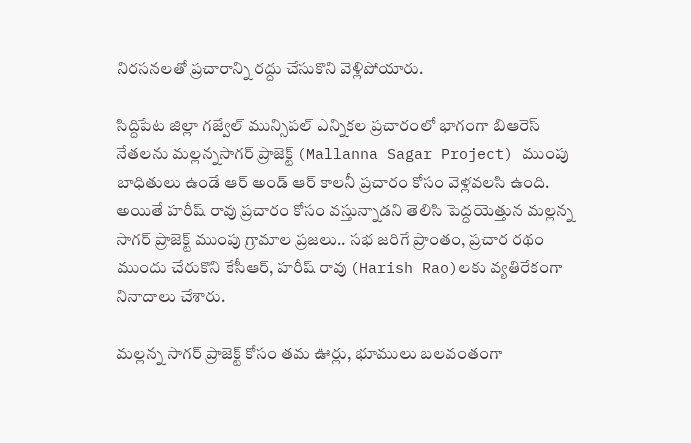నిరసనలతో ప్రచారాన్ని రద్దు చేసుకొని వెళ్లిపోయారు.

సిద్దిపేట జిల్లా గజ్వేల్ మున్సిపల్ ఎన్నికల ప్రచారంలో భాగంగా బిఆరెస్ నేతలను మల్లన్నసాగర్ ప్రాజెక్ట్ (Mallanna Sagar Project) ముంపు బాధితులు ఉండే ఆర్ అండ్ ఆర్ కాలనీ ప్రచారం కోసం వెళ్లవలసి ఉంది. అయితే హరీష్ రావు ప్రచారం కోసం వస్తున్నాడని తెలిసి పెద్దయెత్తున మల్లన్న సాగర్ ప్రాజెక్ట్ ముంపు గ్రామాల ప్రజలు.. సభ జరిగే ప్రాంతం, ప్రచార రథం ముందు చేరుకొని కేసీఆర్, హరీష్ రావు (Harish Rao)లకు వ్యతిరేకంగా నినాదాలు చేశారు.

మల్లన్న సాగర్ ప్రాజెక్ట్ కోసం తమ ఊర్లు, భూములు బలవంతంగా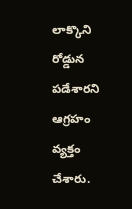లాక్కొని రోడ్డున పడేశారని ఆగ్రహం వ్యక్తం చేశారు.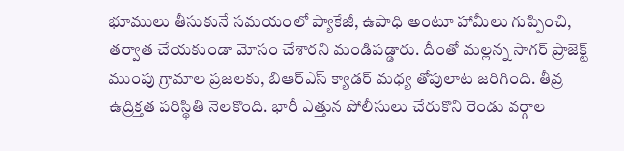భూములు తీసుకునే సమయంలో ప్యాకేజీ, ఉపాధి అంటూ హామీలు గుప్పించి, తర్వాత చేయకుండా మోసం చేశారని మండిపడ్డారు. దీంతో మల్లన్న సాగర్ ప్రాజెక్ట్ ముంపు గ్రామాల ప్రజలకు, బిఆర్ఎస్ క్యాడర్ మధ్య తోపులాట జరిగింది. తీవ్ర ఉద్రిక్తత పరిస్థితి నెలకొంది. భారీ ఎత్తున పోలీసులు చేరుకొని రెండు వర్గాల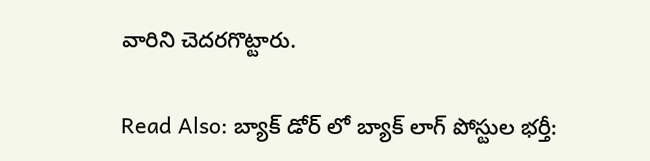వారిని చెదరగొట్టారు.

Read Also: బ్యాక్ డోర్ లో బ్యాక్ లాగ్ పోస్టుల భర్తీ: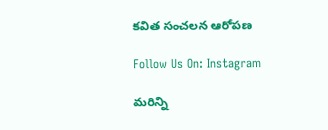కవిత సంచలన ఆరోపణ

Follow Us On: Instagram

మ‌రిన్ని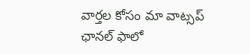వార్త‌ల కోసం మా వాట్స‌ప్ ఛాన‌ల్ ఫాలో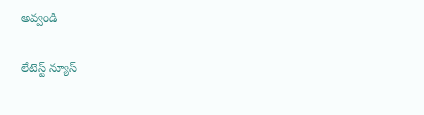అవ్వండి

లేటెస్ట్ న్యూస్‌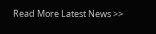Read More Latest News >>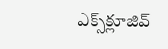ఎక్స్‌క్లూజివ్‌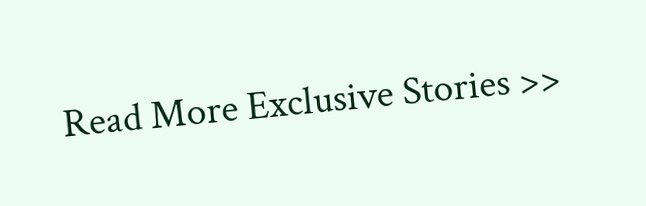Read More Exclusive Stories >>